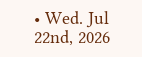• Wed. Jul 22nd, 2026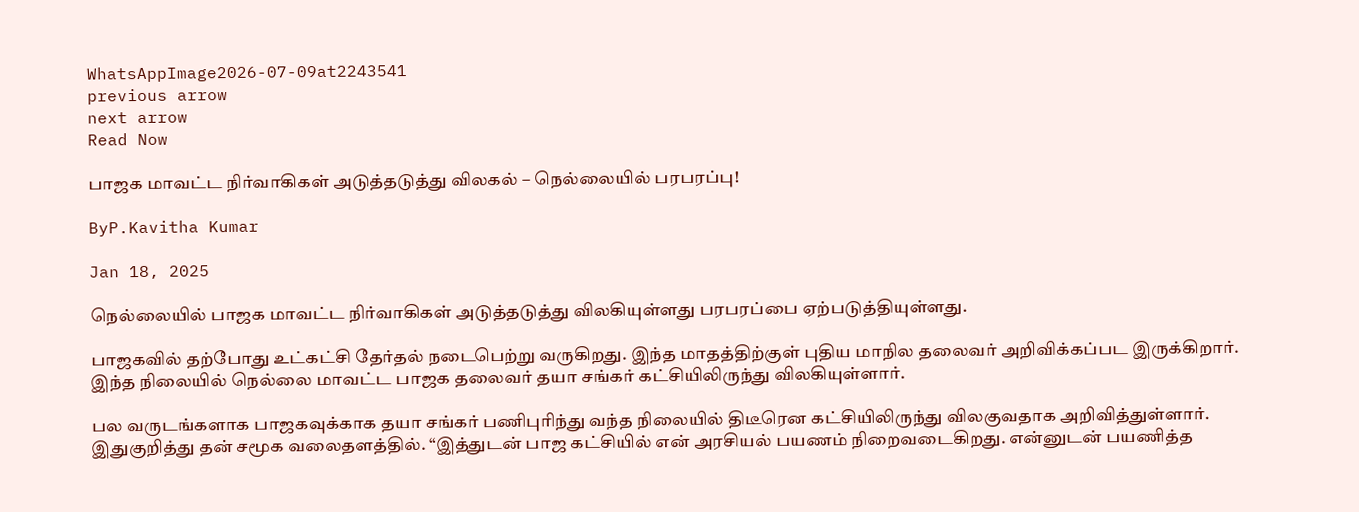WhatsAppImage2026-07-09at2243541
previous arrow
next arrow
Read Now

பாஜக மாவட்ட நிர்வாகிகள் அடுத்தடுத்து விலகல் – நெல்லையில் பரபரப்பு!

ByP.Kavitha Kumar

Jan 18, 2025

நெல்லையில் பாஜக மாவட்ட நிர்வாகிகள் அடுத்தடுத்து விலகியுள்ளது பரபரப்பை ஏற்படுத்தியுள்ளது.

பாஜகவில் தற்போது உட்கட்சி தேர்தல் நடைபெற்று வருகிறது. இந்த மாதத்திற்குள் புதிய மாநில தலைவர் அறிவிக்கப்பட இருக்கிறார். இந்த நிலையில் நெல்லை மாவட்ட பாஜக தலைவர் தயா சங்கர் கட்சியிலிருந்து விலகியுள்ளார்.

பல வருடங்களாக பாஜகவுக்காக தயா சங்கர் பணிபுரிந்து வந்த நிலையில் திடீரென கட்சியிலிருந்து விலகுவதாக அறிவித்துள்ளார். இதுகுறித்து தன் சமூக வலைதளத்தில். “இத்துடன் பாஜ கட்சியில் என் அரசியல் பயணம் நிறைவடைகிறது. என்னுடன் பயணித்த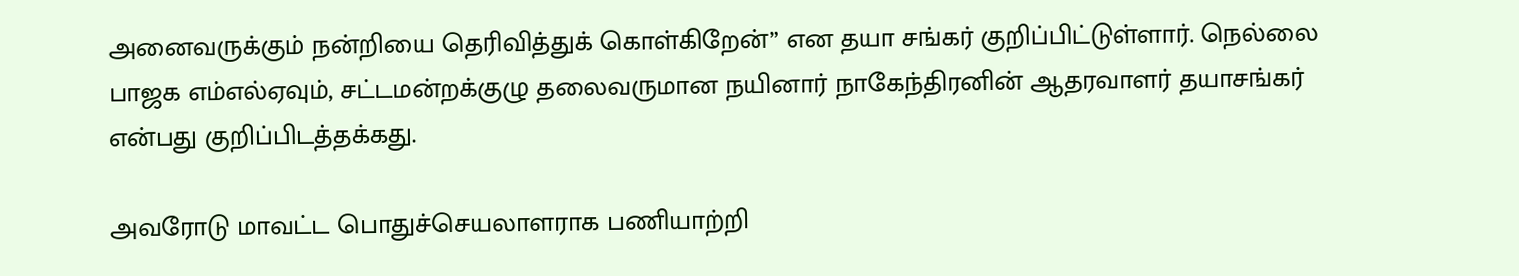அனைவருக்கும் நன்றியை தெரிவித்துக் கொள்கிறேன்” என தயா சங்கர் குறிப்பிட்டுள்ளார். நெல்லை பாஜக எம்எல்ஏவும், சட்டமன்றக்குழு தலைவருமான நயினார் நாகேந்திரனின் ஆதரவாளர் தயாசங்கர் என்பது குறிப்பிடத்தக்கது.

அவரோடு மாவட்ட பொதுச்செயலாளராக பணியாற்றி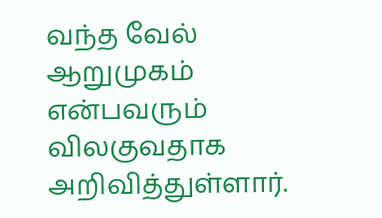வந்த வேல் ஆறுமுகம் என்பவரும் விலகுவதாக அறிவித்துள்ளார்.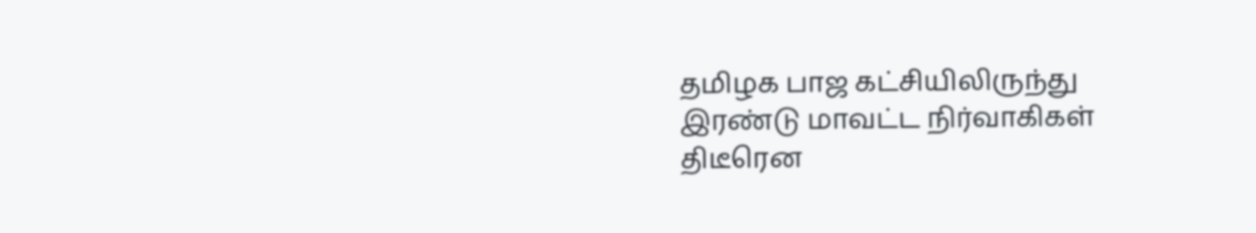தமிழக பாஜ கட்சியிலிருந்து இரண்டு மாவட்ட நிர்வாகிகள் திடீரென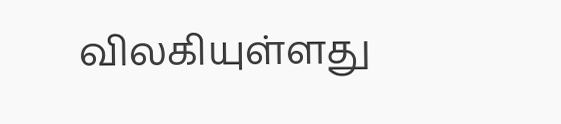விலகியுள்ளது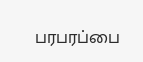பரபரப்பை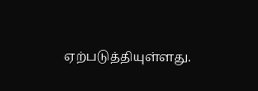ஏற்படுத்தியுள்ளது.